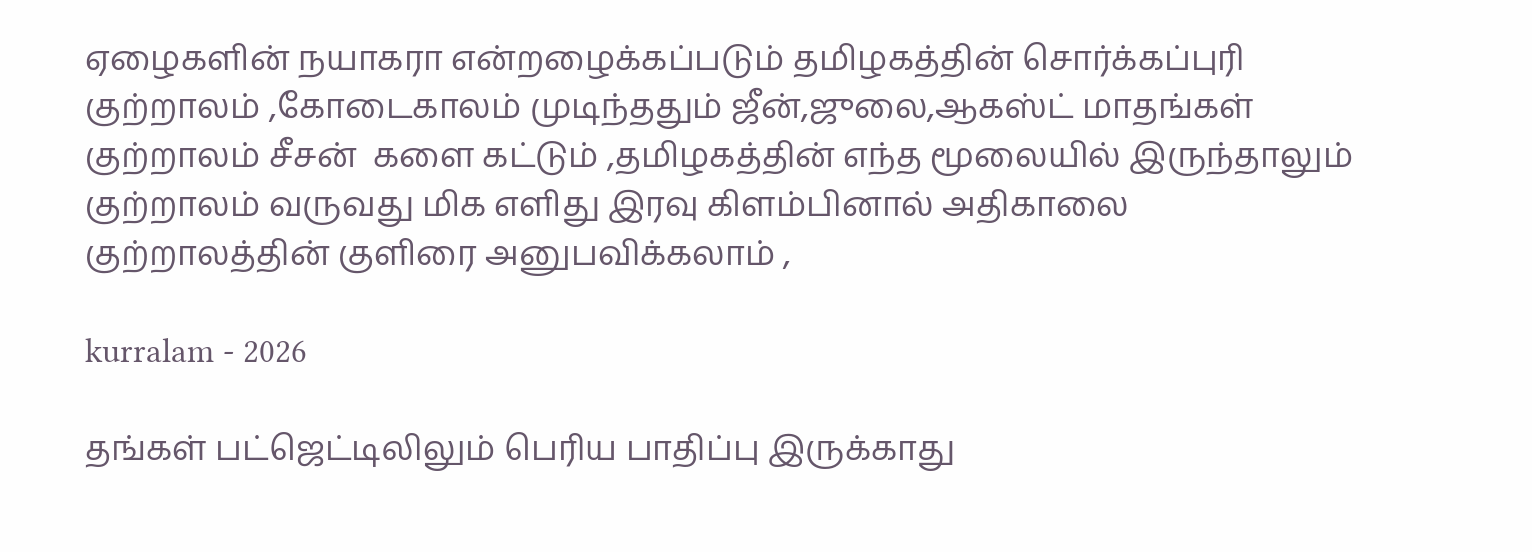ஏழைகளின் நயாகரா என்றழைக்கப்படும் தமிழகத்தின் சொர்க்கப்புரி குற்றாலம் ,கோடைகாலம் முடிந்ததும் ஜீன்,ஜுலை,ஆகஸ்ட் மாதங்கள் குற்றாலம் சீசன்  களை கட்டும் ,தமிழகத்தின் எந்த மூலையில் இருந்தாலும் குற்றாலம் வருவது மிக எளிது இரவு கிளம்பினால் அதிகாலை குற்றாலத்தின் குளிரை அனுபவிக்கலாம் ,

kurralam - 2026

தங்கள் பட்ஜெட்டிலிலும் பெரிய பாதிப்பு இருக்காது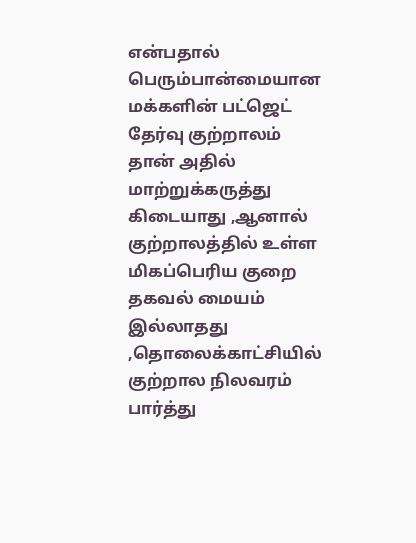என்பதால் பெரும்பான்மையான மக்களின் பட்ஜெட் தேர்வு குற்றாலம் தான் அதில் மாற்றுக்கருத்து கிடையாது ,ஆனால் குற்றாலத்தில் உள்ள மிகப்பெரிய குறை தகவல் மையம் இல்லாதது ,தொலைக்காட்சியில் குற்றால நிலவரம் பார்த்து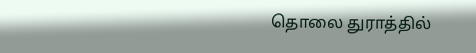தொலை துராத்தில்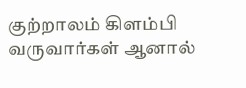குற்றாலம் கிளம்பி வருவார்கள் ஆனால்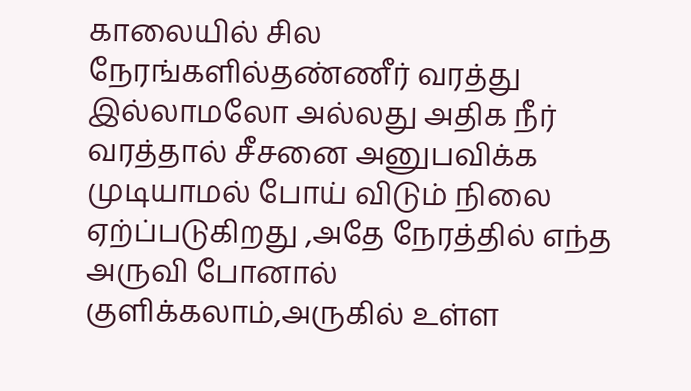காலையில் சில நேரங்களில்தண்ணீர் வரத்து இல்லாமலோ அல்லது அதிக நீர் வரத்தால் சீசனை அனுபவிக்க முடியாமல் போய் விடும் நிலை ஏற்ப்படுகிறது ,அதே நேரத்தில் எந்த அருவி போனால் குளிக்கலாம்,அருகில் உள்ள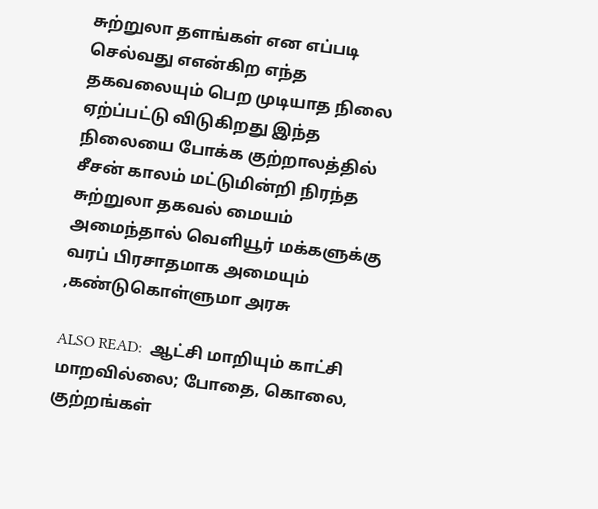சுற்றுலா தளங்கள் என எப்படி செல்வது எஎன்கிற எந்த தகவலையும் பெற முடியாத நிலை ஏற்ப்பட்டு விடுகிறது இந்த நிலையை போக்க குற்றாலத்தில் சீசன் காலம் மட்டுமின்றி நிரந்த சுற்றுலா தகவல் மையம் அமைந்தால் வெளியூர் மக்களுக்கு வரப் பிரசாதமாக அமையும் ,கண்டுகொள்ளுமா அரசு

ALSO READ:  ஆட்சி மாறியும் காட்சி மாறவில்லை; போதை, கொலை, குற்றங்கள்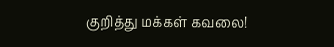குறித்து மக்கள் கவலை!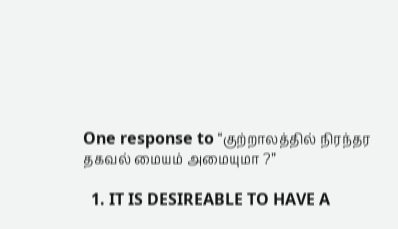One response to “குற்றாலத்தில் நிரந்தர தகவல் மையம் அமையுமா ?”

  1. IT IS DESIREABLE TO HAVE A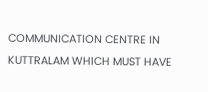COMMUNICATION CENTRE IN KUTTRALAM WHICH MUST HAVE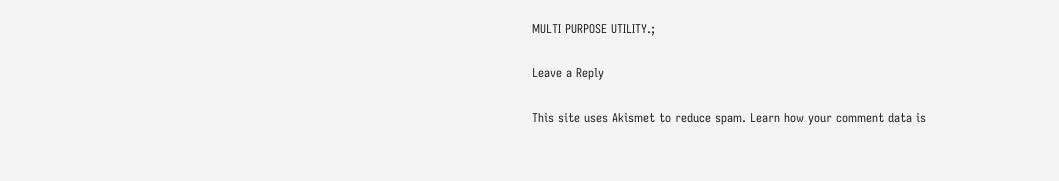MULTI PURPOSE UTILITY.;

Leave a Reply

This site uses Akismet to reduce spam. Learn how your comment data is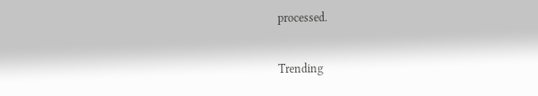processed.

Trending